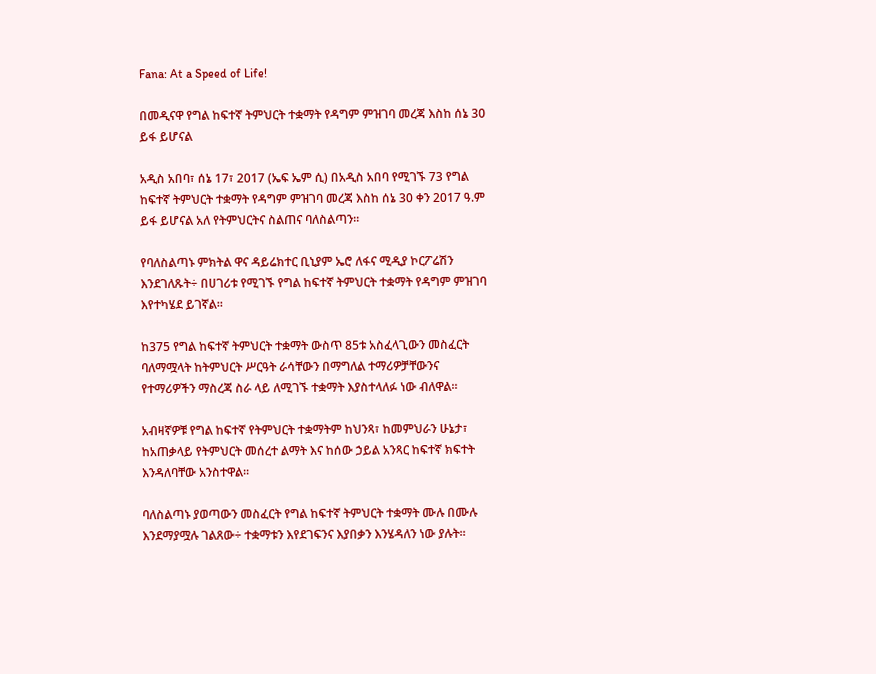Fana: At a Speed of Life!

በመዲናዋ የግል ከፍተኛ ትምህርት ተቋማት የዳግም ምዝገባ መረጃ እስከ ሰኔ 30 ይፋ ይሆናል

አዲስ አበባ፣ ሰኔ 17፣ 2017 (ኤፍ ኤም ሲ) በአዲስ አበባ የሚገኙ 73 የግል ከፍተኛ ትምህርት ተቋማት የዳግም ምዝገባ መረጃ እስከ ሰኔ 30 ቀን 2017 ዓ.ም ይፋ ይሆናል አለ የትምህርትና ስልጠና ባለስልጣን።

የባለስልጣኑ ምክትል ዋና ዳይሬክተር ቢኒያም ኤሮ ለፋና ሚዲያ ኮርፖሬሽን እንደገለጹት÷ በሀገሪቱ የሚገኙ የግል ከፍተኛ ትምህርት ተቋማት የዳግም ምዝገባ እየተካሄደ ይገኛል።

ከ375 የግል ከፍተኛ ትምህርት ተቋማት ውስጥ 85ቱ አስፈላጊውን መስፈርት ባለማሟላት ከትምህርት ሥርዓት ራሳቸውን በማግለል ተማሪዎቻቸውንና የተማሪዎችን ማስረጃ ስራ ላይ ለሚገኙ ተቋማት እያስተላለፉ ነው ብለዋል።

አብዛኛዎቹ የግል ከፍተኛ የትምህርት ተቋማትም ከህንጻ፣ ከመምህራን ሁኔታ፣ ከአጠቃላይ የትምህርት መሰረተ ልማት እና ከሰው ኃይል አንጻር ከፍተኛ ክፍተት እንዳለባቸው አንስተዋል።

ባለስልጣኑ ያወጣውን መስፈርት የግል ከፍተኛ ትምህርት ተቋማት ሙሉ በሙሉ እንደማያሟሉ ገልጸው÷ ተቋማቱን እየደገፍንና እያበቃን እንሄዳለን ነው ያሉት።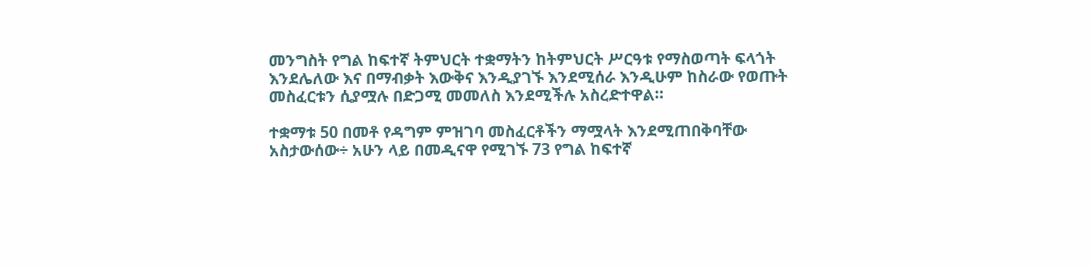መንግስት የግል ከፍተኛ ትምህርት ተቋማትን ከትምህርት ሥርዓቱ የማስወጣት ፍላጎት እንደሌለው እና በማብቃት እውቅና እንዲያገኙ እንደሚሰራ እንዲሁም ከስራው የወጡት መስፈርቱን ሲያሟሉ በድጋሚ መመለስ እንደሚችሉ አስረድተዋል።

ተቋማቱ 50 በመቶ የዳግም ምዝገባ መስፈርቶችን ማሟላት እንደሚጠበቅባቸው አስታውሰው÷ አሁን ላይ በመዲናዋ የሚገኙ 73 የግል ከፍተኛ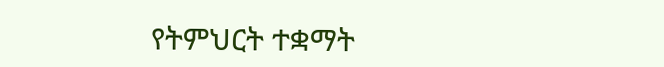የትምህርት ተቋማት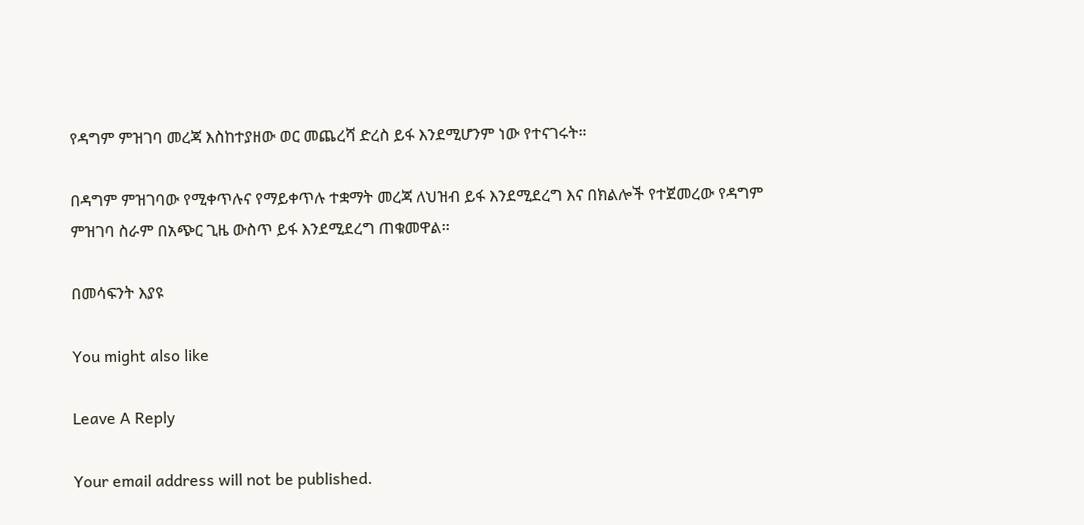የዳግም ምዝገባ መረጃ እስከተያዘው ወር መጨረሻ ድረስ ይፋ እንደሚሆንም ነው የተናገሩት።

በዳግም ምዝገባው የሚቀጥሉና የማይቀጥሉ ተቋማት መረጃ ለህዝብ ይፋ እንደሚደረግ እና በክልሎች የተጀመረው የዳግም ምዝገባ ስራም በአጭር ጊዜ ውስጥ ይፋ እንደሚደረግ ጠቁመዋል፡፡

በመሳፍንት እያዩ

You might also like

Leave A Reply

Your email address will not be published.